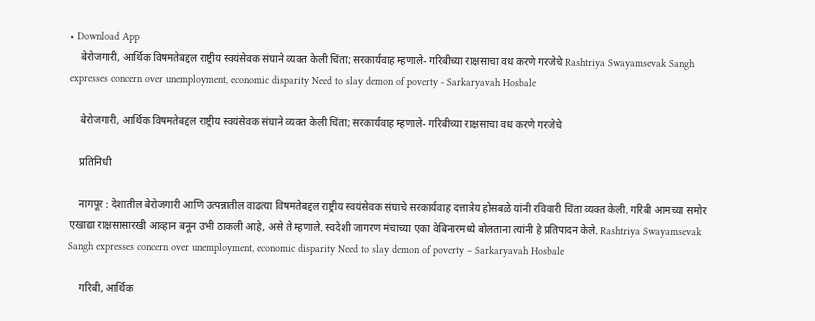• Download App
    बेरोजगारी, आर्थिक विषमतेबद्दल राष्ट्रीय स्वयंसेवक संघाने व्यक्त केली चिंता; सरकार्यवाह म्हणाले- गरिबीच्या राक्षसाचा वध करणे गरजेचे Rashtriya Swayamsevak Sangh expresses concern over unemployment, economic disparity Need to slay demon of poverty - Sarkaryavah Hosbale

    बेरोजगारी, आर्थिक विषमतेबद्दल राष्ट्रीय स्वयंसेवक संघाने व्यक्त केली चिंता; सरकार्यवाह म्हणाले- गरिबीच्या राक्षसाचा वध करणे गरजेचे

    प्रतिनिधी

    नागपूर : देशातील बेरोजगारी आणि उत्पन्नातील वाढत्या विषमतेबद्दल राष्ट्रीय स्वयंसेवक संघाचे सरकार्यवाह दत्तात्रेय होसबळे यांनी रविवारी चिंता व्यक्त केली. गरिबी आमच्या समोर एखाद्या राक्षसासारखी आव्हान बनून उभी ठाकली आहे, असे ते म्हणाले. स्वदेशी जागरण मंचाच्या एका वेबिनारमध्ये बोलताना त्यांनी हे प्रतिपादन केले. Rashtriya Swayamsevak Sangh expresses concern over unemployment, economic disparity Need to slay demon of poverty – Sarkaryavah Hosbale

    गरिबी, आर्थिक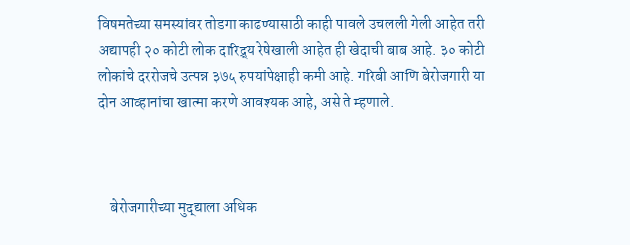विषमतेच्या समस्यांवर तोडगा काढण्यासाठी काही पावले उचलली गेली आहेत तरी अद्यापही २० कोटी लोक दारिद्र्य रेषेखाली आहेत ही खेदाची बाब आहे. ३० कोटी लोकांचे दररोजचे उत्पन्न ३७५ रुपयांपेक्षाही कमी आहे. गरिबी आणि बेरोजगारी या दोन आव्हानांचा खात्मा करणे आवश्यक आहे, असे ते म्हणाले.



    बेरोजगारीच्या मुद्द्याला अधिक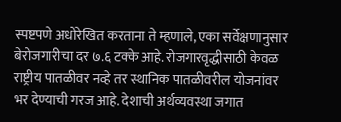स्पष्टपणे अधोरेखित करताना ते म्हणाले, एका सर्वेक्षणानुसार बेरोजगारीचा दर ७.६ टक्के आहे. रोजगारवृद्धीसाठी केवळ राष्ट्रीय पातळीवर नव्हे तर स्थानिक पातळीवरील योजनांवर भर देण्याची गरज आहे. देशाची अर्थव्यवस्था जगात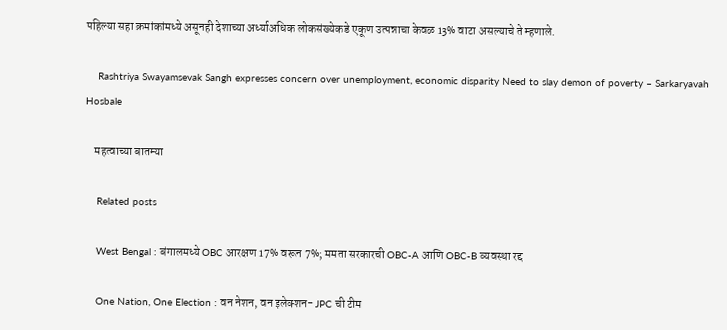पहिल्या सहा क्रमांकांमध्ये असूनही देशाच्या अर्ध्याअधिक लोकसंख्येकडे एकूण उत्पन्नाचा केवळ 13% वाटा असल्याचे ते म्हणाले.

    Rashtriya Swayamsevak Sangh expresses concern over unemployment, economic disparity Need to slay demon of poverty – Sarkaryavah Hosbale

    महत्वाच्या बातम्या

    Related posts

    West Bengal : बंगालमध्ये OBC आरक्षण 17% वरून 7%; ममता सरकारची OBC-A आणि OBC-B व्यवस्था रद्द

    One Nation, One Election : वन नेशन, वन इलेक्शन- JPC ची टीम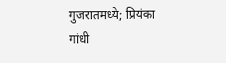गुजरातमध्ये; प्रियंका गांधी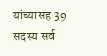यांच्यासह 39 सदस्य सर्व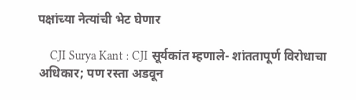पक्षांच्या नेत्यांची भेट घेणार

    CJI Surya Kant : CJI सूर्यकांत म्हणाले- शांततापूर्ण विरोधाचा अधिकार; पण रस्ता अडवून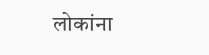लोकांना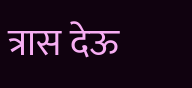त्रास देऊ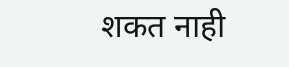शकत नाही